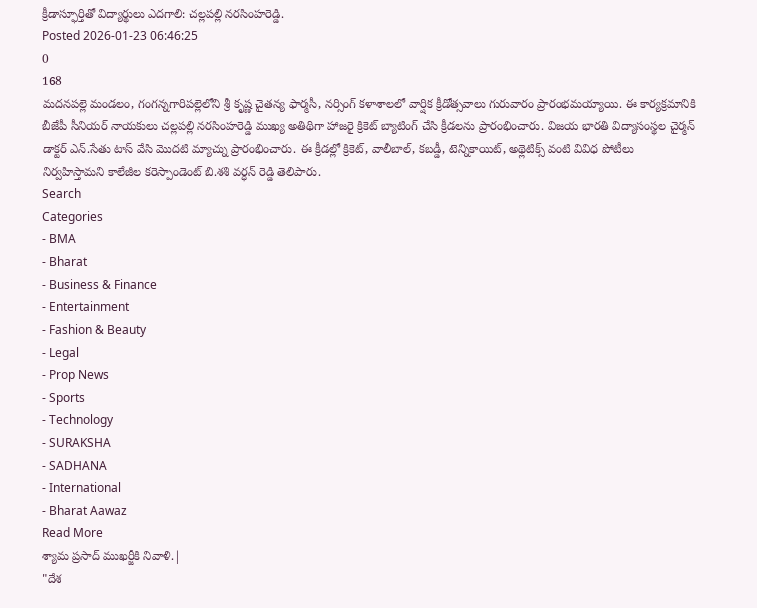క్రీడాస్ఫూర్తితో విద్యార్థులు ఎదగాలి: చల్లపల్లి నరసింహరెడ్డి.
Posted 2026-01-23 06:46:25
0
168
మదనపల్లె మండలం, గంగన్నగారిపల్లెలోని శ్రీ కృష్ణ చైతన్య ఫార్మసీ, నర్సింగ్ కళాశాలలో వార్షిక క్రీడోత్సవాలు గురువారం ప్రారంభమయ్యాయి. ఈ కార్యక్రమానికి బీజేపీ సీనియర్ నాయకులు చల్లపల్లి నరసింహరెడ్డి ముఖ్య అతిథిగా హాజరై క్రికెట్ బ్యాటింగ్ చేసి క్రీడలను ప్రారంభించారు. విజయ భారతి విద్యాసంస్థల చైర్మన్ డాక్టర్ ఎన్.సేతు టాస్ వేసి మొదటి మ్యాచ్ను ప్రారంభించారు. ఈ క్రీడల్లో క్రికెట్, వాలీబాల్, కబడ్డీ, టెన్నికాయిట్, అథ్లెటిక్స్ వంటి వివిధ పోటీలు నిర్వహిస్తామని కాలేజీల కరెస్పాండెంట్ బి.శశి వర్ధన్ రెడ్డి తెలిపారు.
Search
Categories
- BMA
- Bharat
- Business & Finance
- Entertainment
- Fashion & Beauty
- Legal
- Prop News
- Sports
- Technology
- SURAKSHA
- SADHANA
- International
- Bharat Aawaz
Read More
శ్యామ ప్రసాద్ ముఖర్జీకి నివాళి.|
"దేశ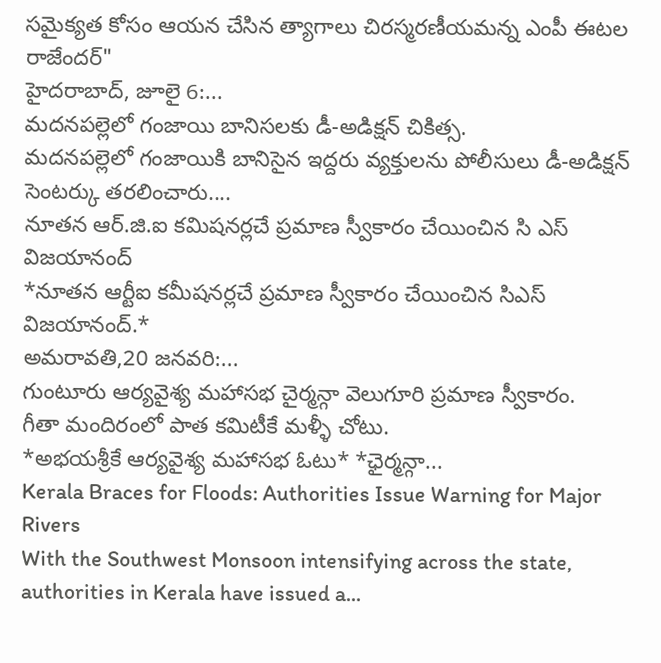సమైక్యత కోసం ఆయన చేసిన త్యాగాలు చిరస్మరణీయమన్న ఎంపీ ఈటల రాజేందర్"
హైదరాబాద్, జూలై 6:...
మదనపల్లెలో గంజాయి బానిసలకు డీ-అడిక్షన్ చికిత్స.
మదనపల్లెలో గంజాయికి బానిసైన ఇద్దరు వ్యక్తులను పోలీసులు డీ-అడిక్షన్ సెంటర్కు తరలించారు....
నూతన ఆర్.జి.ఐ కమిషనర్లచే ప్రమాణ స్వీకారం చేయించిన సి ఎస్ విజయానంద్
*నూతన ఆర్టీఐ కమీషనర్లచే ప్రమాణ స్వీకారం చేయించిన సిఎస్ విజయానంద్.*
అమరావతి,20 జనవరి:...
గుంటూరు ఆర్యవైశ్య మహాసభ చైర్మన్గా వెలుగూరి ప్రమాణ స్వీకారం.
గీతా మందిరంలో పాత కమిటీకే మళ్ళీ చోటు.
*అభయశ్రీకే ఆర్యవైశ్య మహాసభ ఓటు* *ఛైర్మన్గా...
Kerala Braces for Floods: Authorities Issue Warning for Major Rivers
With the Southwest Monsoon intensifying across the state, authorities in Kerala have issued a...